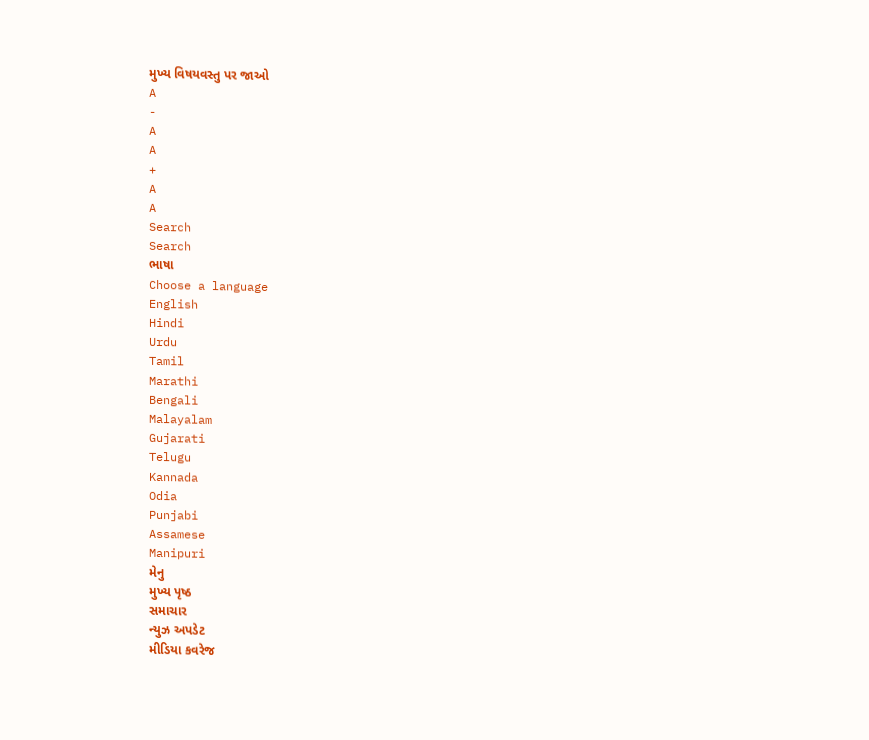મુખ્ય વિષયવસ્તુ પર જાઓ
A
-
A
A
+
A
A
Search
Search
ભાષા
Choose a language
English
Hindi
Urdu
Tamil
Marathi
Bengali
Malayalam
Gujarati
Telugu
Kannada
Odia
Punjabi
Assamese
Manipuri
મેનુ
મુખ્ય પૃષ્ઠ
સમાચાર
ન્યુઝ અપડેટ
મીડિયા કવરેજ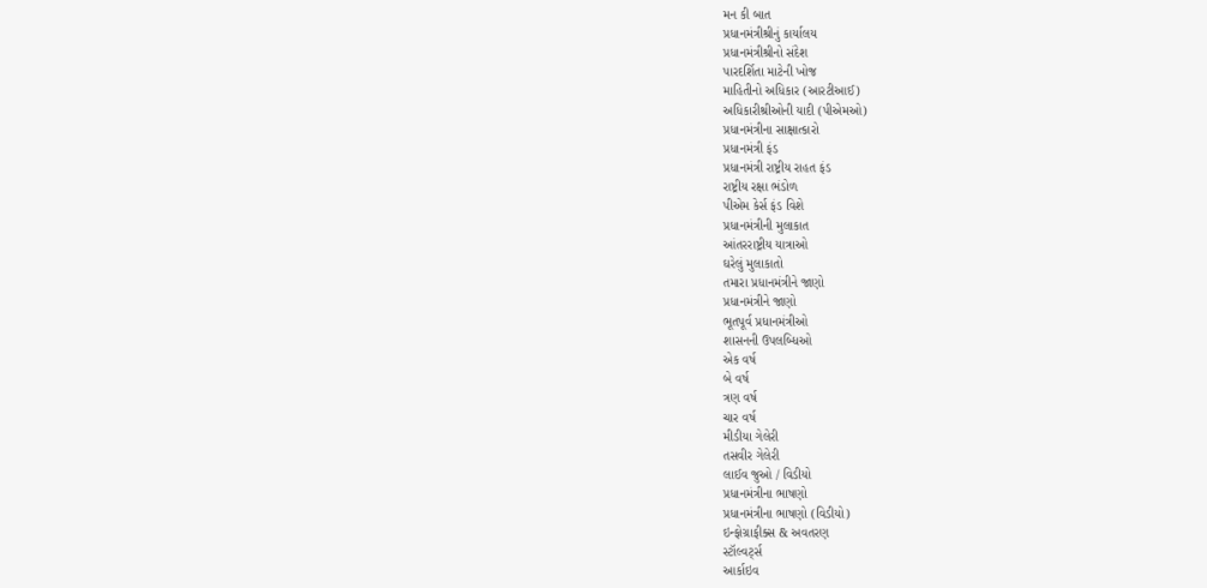મન કી બાત
પ્રધાનમંત્રીશ્રીનું કાર્યાલય
પ્રધાનમંત્રીશ્રીનો સંદેશ
પારદર્શિતા માટેની ખોજ
માહિતીનો અધિકાર (આરટીઆઈ)
અધિકારીશ્રીઓની યાદી (પીએમઓ)
પ્રધાનમંત્રીના સાક્ષાત્કારો
પ્રધાનમંત્રી ફંડ
પ્રધાનમંત્રી રાષ્ટ્રીય રાહત ફંડ
રાષ્ટ્રીય રક્ષા ભંડોળ
પીએમ કેર્સ ફંડ વિશે
પ્રધાનમંત્રીની મુલાકાત
આંતરરાષ્ટ્રીય યાત્રાઓ
ઘરેલું મુલાકાતો
તમારા પ્રધાનમંત્રીને જાણો
પ્રધાનમંત્રીને જાણો
ભૂતપૂર્વ પ્રધાનમંત્રીઓ
શાસનની ઉપલબ્ધિઓ
એક વર્ષ
બે વર્ષ
ત્રણ વર્ષ
ચાર વર્ષ
મીડીયા ગેલેરી
તસવીર ગેલેરી
લાઈવ જુઓ / વિડીયો
પ્રધાનમંત્રીના ભાષણો
પ્રધાનમંત્રીના ભાષણો (વિડીયો)
ઇન્ફોગ્રાફીક્સ & અવતરણ
સ્ટૉલ્વર્ટ્સ
આર્કાઇવ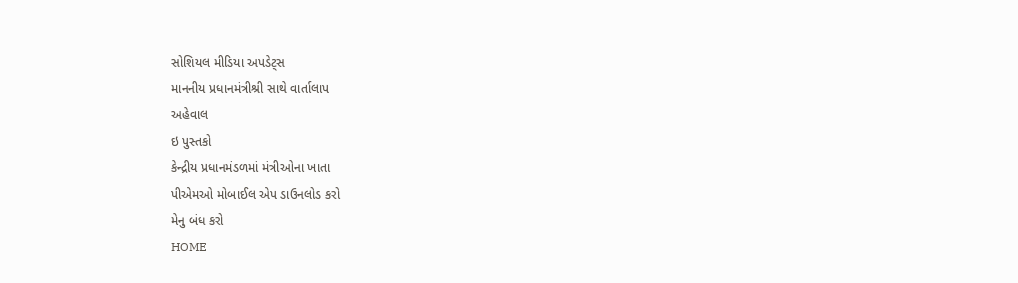સોશિયલ મીડિયા અપડેટ્સ
માનનીય પ્રધાનમંત્રીશ્રી સાથે વાર્તાલાપ
અહેવાલ
ઇ પુસ્તકો
કેન્દ્રીય પ્રધાનમંડળમાં મંત્રીઓના ખાતા
પીએમઓ મોબાઈલ એપ ડાઉનલોડ કરો
મેનુ બંધ કરો
HOME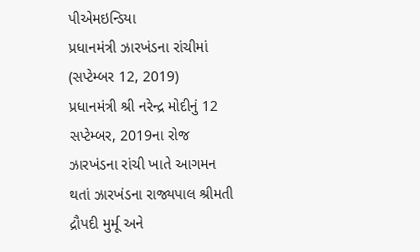પીએમઇન્ડિયા
પ્રધાનમંત્રી ઝારખંડના રાંચીમાં (સપ્ટેમ્બર 12, 2019)
પ્રધાનમંત્રી શ્રી નરેન્દ્ર મોદીનું 12 સપ્ટેમ્બર, 2019ના રોજ ઝારખંડના રાંચી ખાતે આગમન થતાં ઝારખંડના રાજ્યપાલ શ્રીમતી દ્રૌપદી મુર્મૂ અને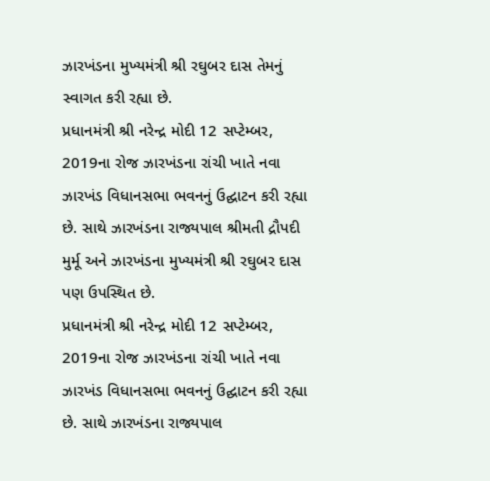ઝારખંડના મુખ્યમંત્રી શ્રી રઘુબર દાસ તેમનું સ્વાગત કરી રહ્યા છે.
પ્રધાનમંત્રી શ્રી નરેન્દ્ર મોદી 12 સપ્ટેમ્બર, 2019ના રોજ ઝારખંડના રાંચી ખાતે નવા ઝારખંડ વિધાનસભા ભવનનું ઉદ્ઘાટન કરી રહ્યા છે. સાથે ઝારખંડના રાજ્યપાલ શ્રીમતી દ્રૌપદી મુર્મૂ અને ઝારખંડના મુખ્યમંત્રી શ્રી રઘુબર દાસ પણ ઉપસ્થિત છે.
પ્રધાનમંત્રી શ્રી નરેન્દ્ર મોદી 12 સપ્ટેમ્બર, 2019ના રોજ ઝારખંડના રાંચી ખાતે નવા ઝારખંડ વિધાનસભા ભવનનું ઉદ્ઘાટન કરી રહ્યા છે. સાથે ઝારખંડના રાજ્યપાલ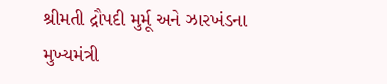શ્રીમતી દ્રૌપદી મુર્મૂ અને ઝારખંડના મુખ્યમંત્રી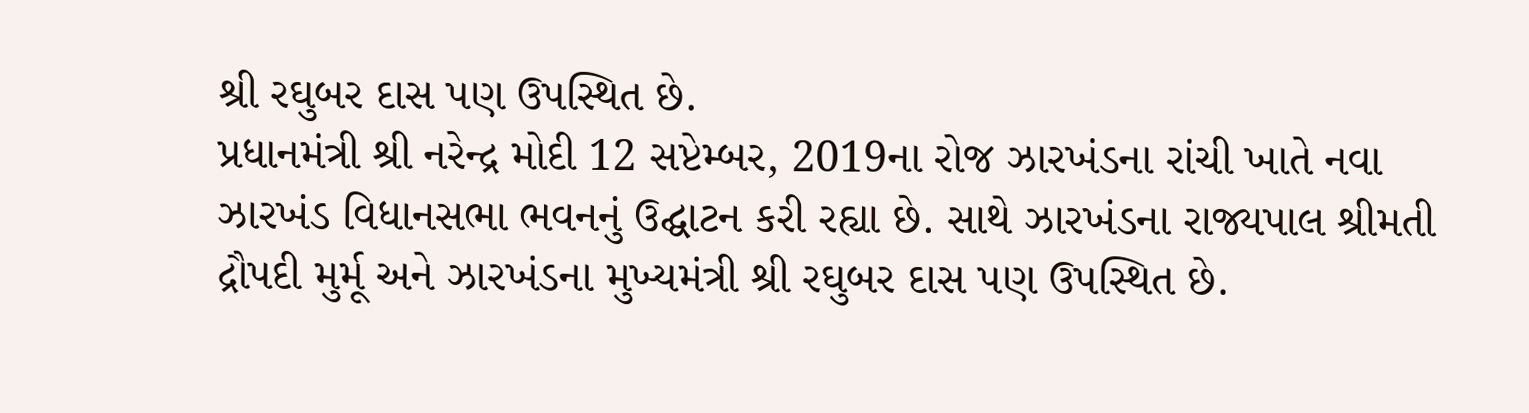શ્રી રઘુબર દાસ પણ ઉપસ્થિત છે.
પ્રધાનમંત્રી શ્રી નરેન્દ્ર મોદી 12 સપ્ટેમ્બર, 2019ના રોજ ઝારખંડના રાંચી ખાતે નવા ઝારખંડ વિધાનસભા ભવનનું ઉદ્ઘાટન કરી રહ્યા છે. સાથે ઝારખંડના રાજ્યપાલ શ્રીમતી દ્રૌપદી મુર્મૂ અને ઝારખંડના મુખ્યમંત્રી શ્રી રઘુબર દાસ પણ ઉપસ્થિત છે.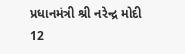પ્રધાનમંત્રી શ્રી નરેન્દ્ર મોદી 12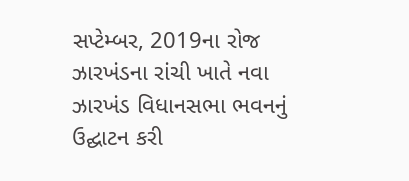સપ્ટેમ્બર, 2019ના રોજ ઝારખંડના રાંચી ખાતે નવા ઝારખંડ વિધાનસભા ભવનનું ઉદ્ઘાટન કરી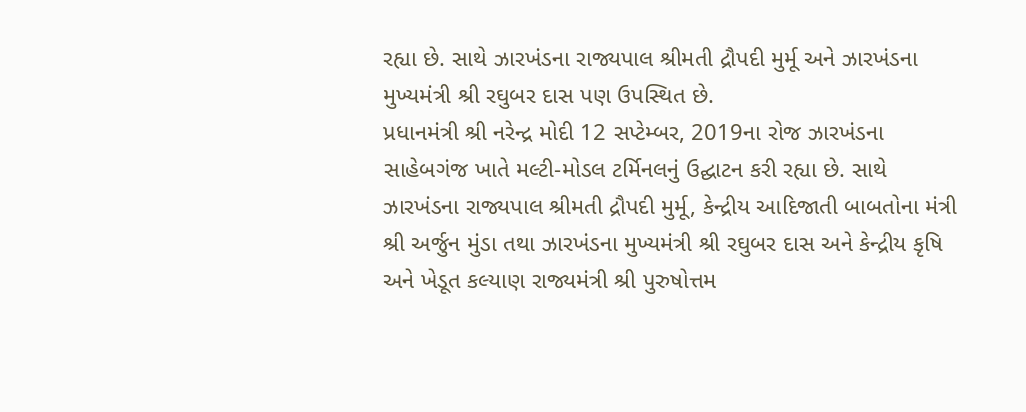રહ્યા છે. સાથે ઝારખંડના રાજ્યપાલ શ્રીમતી દ્રૌપદી મુર્મૂ અને ઝારખંડના મુખ્યમંત્રી શ્રી રઘુબર દાસ પણ ઉપસ્થિત છે.
પ્રધાનમંત્રી શ્રી નરેન્દ્ર મોદી 12 સપ્ટેમ્બર, 2019ના રોજ ઝારખંડના સાહેબગંજ ખાતે મલ્ટી-મોડલ ટર્મિનલનું ઉદ્ઘાટન કરી રહ્યા છે. સાથે ઝારખંડના રાજ્યપાલ શ્રીમતી દ્રૌપદી મુર્મૂ, કેન્દ્રીય આદિજાતી બાબતોના મંત્રી શ્રી અર્જુન મુંડા તથા ઝારખંડના મુખ્યમંત્રી શ્રી રઘુબર દાસ અને કેન્દ્રીય કૃષિ અને ખેડૂત કલ્યાણ રાજ્યમંત્રી શ્રી પુરુષોત્તમ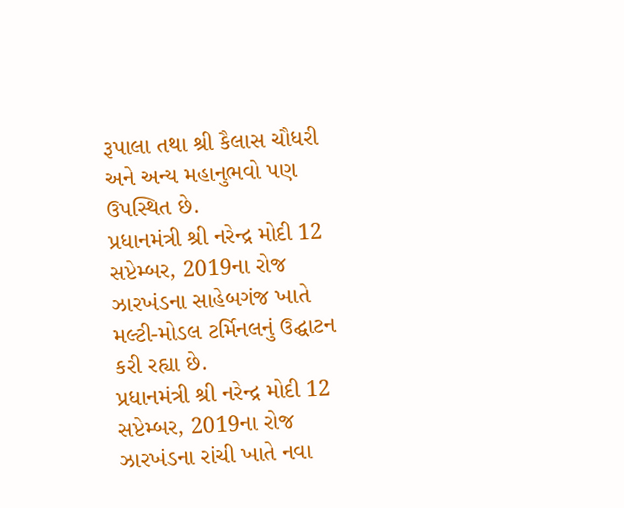રૂપાલા તથા શ્રી કૈલાસ ચૌધરી અને અન્ય મહાનુભવો પણ ઉપસ્થિત છે.
પ્રધાનમંત્રી શ્રી નરેન્દ્ર મોદી 12 સપ્ટેમ્બર, 2019ના રોજ ઝારખંડના સાહેબગંજ ખાતે મલ્ટી-મોડલ ટર્મિનલનું ઉદ્ઘાટન કરી રહ્યા છે.
પ્રધાનમંત્રી શ્રી નરેન્દ્ર મોદી 12 સપ્ટેમ્બર, 2019ના રોજ ઝારખંડના રાંચી ખાતે નવા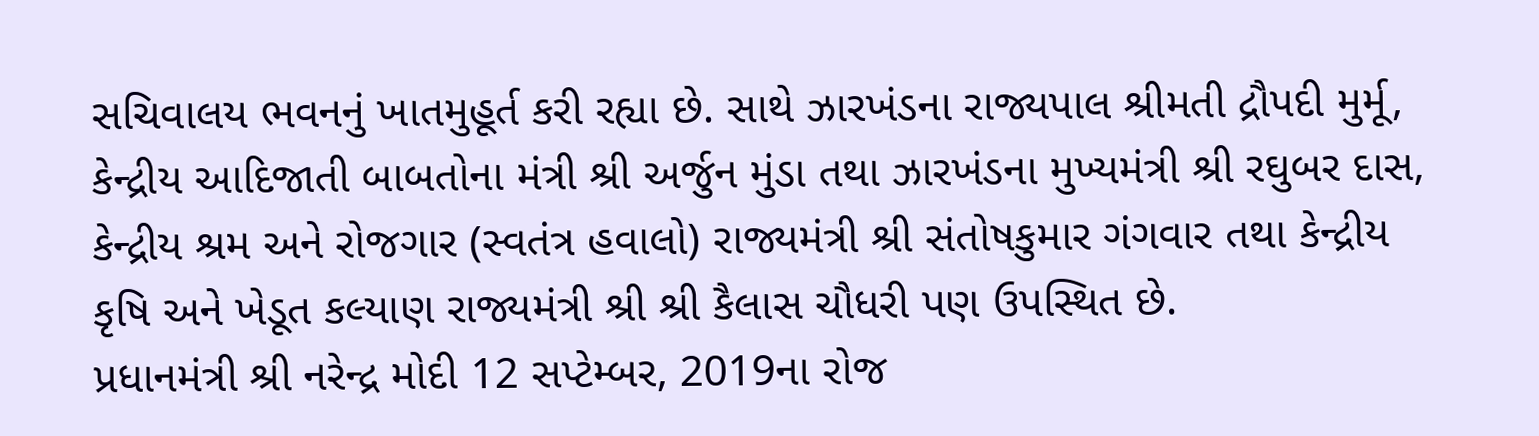સચિવાલય ભવનનું ખાતમુહૂર્ત કરી રહ્યા છે. સાથે ઝારખંડના રાજ્યપાલ શ્રીમતી દ્રૌપદી મુર્મૂ, કેન્દ્રીય આદિજાતી બાબતોના મંત્રી શ્રી અર્જુન મુંડા તથા ઝારખંડના મુખ્યમંત્રી શ્રી રઘુબર દાસ, કેન્દ્રીય શ્રમ અને રોજગાર (સ્વતંત્ર હવાલો) રાજ્યમંત્રી શ્રી સંતોષકુમાર ગંગવાર તથા કેન્દ્રીય કૃષિ અને ખેડૂત કલ્યાણ રાજ્યમંત્રી શ્રી શ્રી કૈલાસ ચૌધરી પણ ઉપસ્થિત છે.
પ્રધાનમંત્રી શ્રી નરેન્દ્ર મોદી 12 સપ્ટેમ્બર, 2019ના રોજ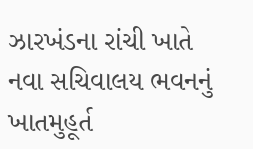ઝારખંડના રાંચી ખાતે નવા સચિવાલય ભવનનું ખાતમુહૂર્ત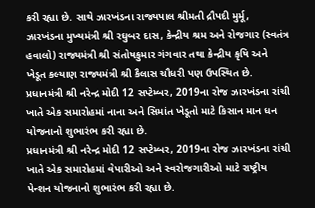કરી રહ્યા છે. સાથે ઝારખંડના રાજ્યપાલ શ્રીમતી દ્રૌપદી મુર્મૂ, ઝારખંડના મુખ્યમંત્રી શ્રી રઘુબર દાસ, કેન્દ્રીય શ્રમ અને રોજગાર (સ્વતંત્ર હવાલો) રાજ્યમંત્રી શ્રી સંતોષકુમાર ગંગવાર તથા કેન્દ્રીય કૃષિ અને ખેડૂત કલ્યાણ રાજ્યમંત્રી શ્રી કૈલાસ ચૌધરી પણ ઉપસ્થિત છે.
પ્રધાનમંત્રી શ્રી નરેન્દ્ર મોદી 12 સપ્ટેમ્બર, 2019ના રોજ ઝારખંડના રાંચી ખાતે એક સમારોહમાં નાના અને સિમાંત ખેડૂતો માટે કિસાન માન ધન યોજનાનો શુભારંભ કરી રહ્યા છે.
પ્રધાનમંત્રી શ્રી નરેન્દ્ર મોદી 12 સપ્ટેમ્બર, 2019ના રોજ ઝારખંડના રાંચી ખાતે એક સમારોહમાં વેપારીઓ અને સ્વરોજગારીઓ માટે રાષ્ટ્રીય પેન્શન યોજનાનો શુભારંભ કરી રહ્યા છે.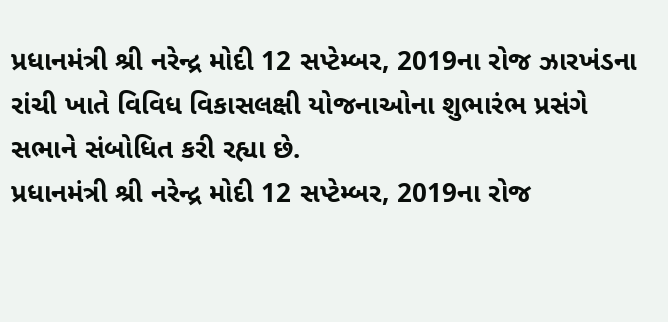પ્રધાનમંત્રી શ્રી નરેન્દ્ર મોદી 12 સપ્ટેમ્બર, 2019ના રોજ ઝારખંડના રાંચી ખાતે વિવિધ વિકાસલક્ષી યોજનાઓના શુભારંભ પ્રસંગે સભાને સંબોધિત કરી રહ્યા છે.
પ્રધાનમંત્રી શ્રી નરેન્દ્ર મોદી 12 સપ્ટેમ્બર, 2019ના રોજ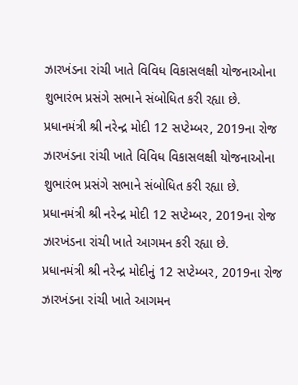ઝારખંડના રાંચી ખાતે વિવિધ વિકાસલક્ષી યોજનાઓના શુભારંભ પ્રસંગે સભાને સંબોધિત કરી રહ્યા છે.
પ્રધાનમંત્રી શ્રી નરેન્દ્ર મોદી 12 સપ્ટેમ્બર, 2019ના રોજ ઝારખંડના રાંચી ખાતે વિવિધ વિકાસલક્ષી યોજનાઓના શુભારંભ પ્રસંગે સભાને સંબોધિત કરી રહ્યા છે.
પ્રધાનમંત્રી શ્રી નરેન્દ્ર મોદી 12 સપ્ટેમ્બર, 2019ના રોજ ઝારખંડના રાંચી ખાતે આગમન કરી રહ્યા છે.
પ્રધાનમંત્રી શ્રી નરેન્દ્ર મોદીનું 12 સપ્ટેમ્બર, 2019ના રોજ ઝારખંડના રાંચી ખાતે આગમન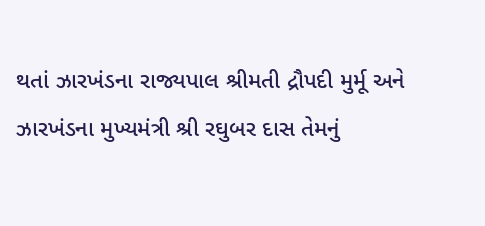થતાં ઝારખંડના રાજ્યપાલ શ્રીમતી દ્રૌપદી મુર્મૂ અને ઝારખંડના મુખ્યમંત્રી શ્રી રઘુબર દાસ તેમનું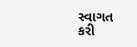સ્વાગત કરી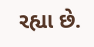રહ્યા છે.